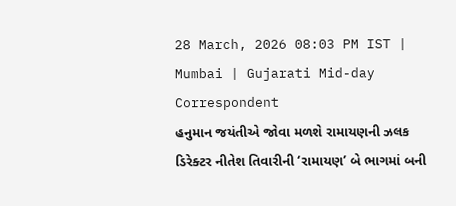28 March, 2026 08:03 PM IST | Mumbai | Gujarati Mid-day Correspondent
હનુમાન જયંતીએ જોવા મળશે રામાયણની ઝલક
ડિરેક્ટર નીતેશ તિવારીની ‘રામાયણ’ બે ભાગમાં બની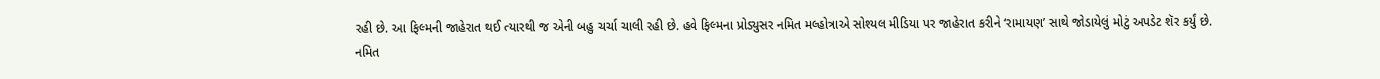રહી છે. આ ફિલ્મની જાહેરાત થઈ ત્યારથી જ એની બહુ ચર્ચા ચાલી રહી છે. હવે ફિલ્મના પ્રોડ્યુસર નમિત મલ્હોત્રાએ સોશ્યલ મીડિયા પર જાહેરાત કરીને ‘રામાયણ’ સાથે જોડાયેલું મોટું અપડેટ શૅર કર્યું છે.
નમિત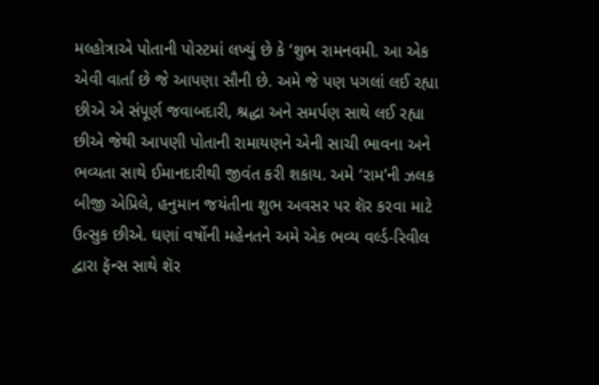મલ્હોત્રાએ પોતાની પોસ્ટમાં લખ્યું છે કે ‘શુભ રામનવમી. આ એક એવી વાર્તા છે જે આપણા સૌની છે. અમે જે પણ પગલાં લઈ રહ્યા છીએ એ સંપૂર્ણ જવાબદારી, શ્રદ્ધા અને સમર્પણ સાથે લઈ રહ્યા છીએ જેથી આપણી પોતાની રામાયણને એની સાચી ભાવના અને ભવ્યતા સાથે ઈમાનદારીથી જીવંત કરી શકાય. અમે ‘રામ’ની ઝલક બીજી એપ્રિલે, હનુમાન જયંતીના શુભ અવસર પર શૅર કરવા માટે ઉત્સુક છીએ. ઘણાં વર્ષોની મહેનતને અમે એક ભવ્ય વર્લ્ડ-રિવીલ દ્વારા ફૅન્સ સાથે શૅર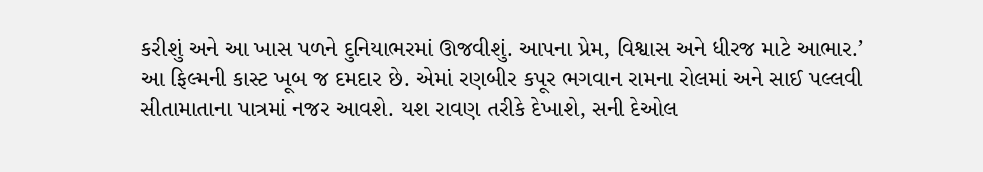કરીશું અને આ ખાસ પળને દુનિયાભરમાં ઊજવીશું. આપના પ્રેમ, વિશ્વાસ અને ધીરજ માટે આભાર.’
આ ફિલ્મની કાસ્ટ ખૂબ જ દમદાર છે. એમાં રણબીર કપૂર ભગવાન રામના રોલમાં અને સાઈ પલ્લવી સીતામાતાના પાત્રમાં નજર આવશે. યશ રાવણ તરીકે દેખાશે, સની દેઓલ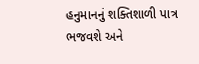હનુમાનનું શક્તિશાળી પાત્ર ભજવશે અને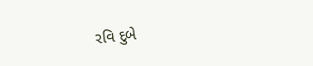રવિ દુબે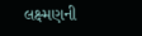લક્ષ્મણની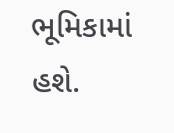ભૂમિકામાં હશે.